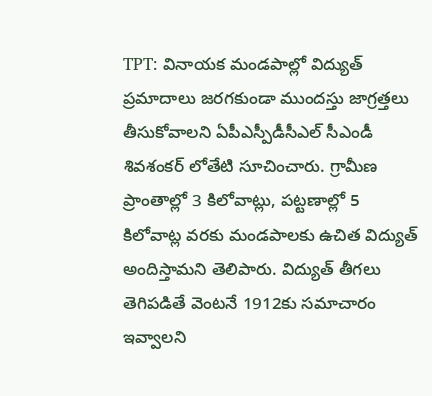TPT: వినాయక మండపాల్లో విద్యుత్ ప్రమాదాలు జరగకుండా ముందస్తు జాగ్రత్తలు తీసుకోవాలని ఏపీఎస్పీడీసీఎల్ సీఎండీ శివశంకర్ లోతేటి సూచించారు. గ్రామీణ ప్రాంతాల్లో 3 కిలోవాట్లు, పట్టణాల్లో 5 కిలోవాట్ల వరకు మండపాలకు ఉచిత విద్యుత్ అందిస్తామని తెలిపారు. విద్యుత్ తీగలు తెగిపడితే వెంటనే 1912కు సమాచారం ఇవ్వాలని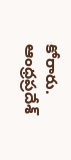కోరారు.
ఆంధ్రప్రదేశ్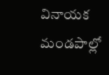వినాయక మండపాల్లో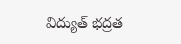విద్యుత్ భద్రత